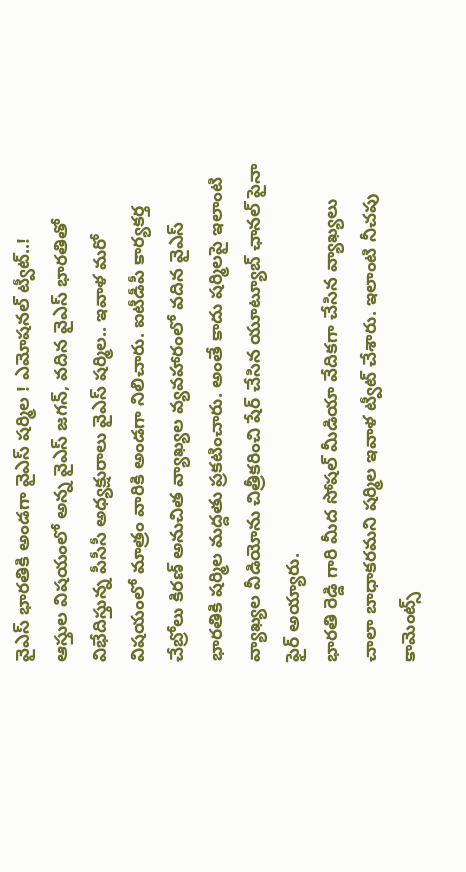వైఎస్ భారతికి అండగా వైఎస్ షర్మిల ! ఎమోషనల్ ట్వీట్..!
ఆస్తుల విషయంలో అన్న వైఎస్ జగన్, వదిన వైఎస్ భారతితో విభేదిస్తున్న పీసీసీ అధ్యక్షురాలు వైఎస్ షర్మిల.. ఇవాళ మరో విషయంలో మాత్రం వారికి అండగా నిలిచారు. ఐటీడీపీ కార్యకర్త చేబ్రోలు కిరణ్ అనుచిత వ్యాఖ్యల వ్యవహారంలో వదిన వైఎస్ భారతికి షర్మిల మద్దతు ప్రకటించారు. అంతే కాదు షర్మిలపై ఇలాంటి వ్యాఖ్యల వీడియోను చిత్రీకరించి షేర్ చేసిన యూట్యూబ్ ఛానల్ పైనా ఫైర్ అయ్యారు.
భారతి రెడ్డి గారి మీద సోషల్ మీడియా వేదికగా చేసిన వ్యాఖ్యలు చాలా బాధాకరమని షర్మిల ఇవాళ ట్వీట్ చేశారు. ఇలాంటి నీచపు కామెంట్స్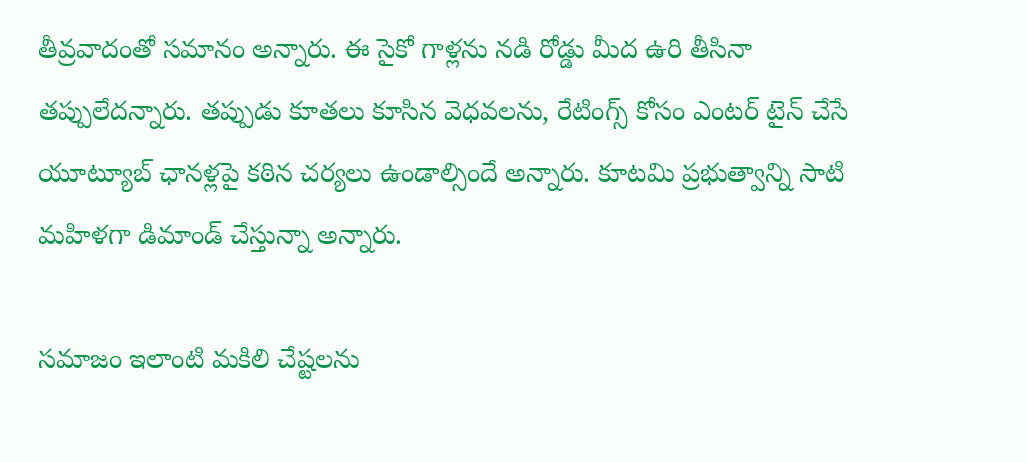తీవ్రవాదంతో సమానం అన్నారు. ఈ సైకో గాళ్లను నడి రోడ్డు మీద ఉరి తీసినా తప్పులేదన్నారు. తప్పుడు కూతలు కూసిన వెధవలను, రేటింగ్స్ కోసం ఎంటర్ టైన్ చేసే యూట్యూబ్ ఛానళ్లపై కఠిన చర్యలు ఉండాల్సిందే అన్నారు. కూటమి ప్రభుత్వాన్ని సాటి మహిళగా డిమాండ్ చేస్తున్నా అన్నారు.

సమాజం ఇలాంటి మకిలి చేష్టలను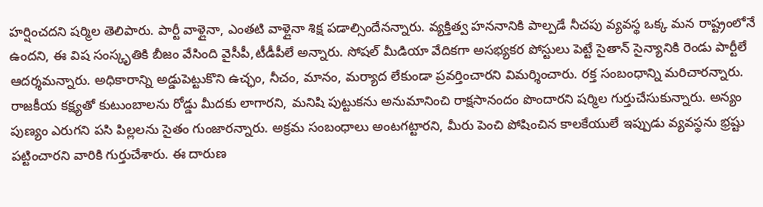హర్షించదని షర్మిల తెలిపారు. పార్టీ వాళ్లైనా, ఎంతటి వాళ్లైనా శిక్ష పడాల్సిందేనన్నారు. వ్యక్తిత్వ హననానికి పాల్పడే నీచపు వ్యవస్థ ఒక్క మన రాష్ట్రంలోనే ఉందని, ఈ విష సంస్కృతికి బీజం వేసింది వైసీపీ,టీడీపీలే అన్నారు. సోషల్ మీడియా వేదికగా అసభ్యకర పోస్టులు పెట్టే సైతాన్ సైన్యానికి రెండు పార్టీలే ఆదర్శమన్నారు. అధికారాన్ని అడ్డుపెట్టుకొని ఉచ్ఛం, నీచం, మానం, మర్యాద లేకుండా ప్రవర్తించారని విమర్శించారు. రక్త సంబంధాన్ని మరిచారన్నారు.
రాజకీయ కక్ష్యతో కుటుంబాలను రోడ్డు మీదకు లాగారని, మనిషి పుట్టుకను అనుమానించి రాక్షసానందం పొందారని షర్మిల గుర్తుచేసుకున్నారు. అన్యం పుణ్యం ఎరుగని పసి పిల్లలను సైతం గుంజారన్నారు. అక్రమ సంబంధాలు అంటగట్టారని, మీరు పెంచి పోషించిన కాలకేయులే ఇప్పుడు వ్యవస్థను భ్రష్టు పట్టించారని వారికి గుర్తుచేశారు. ఈ దారుణ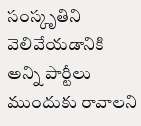సంస్కృతిని వెలివేయడానికి అన్ని పార్టీలు ముందుకు రావాలని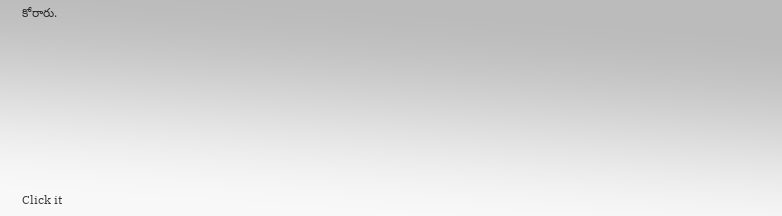కోరారు.












Click it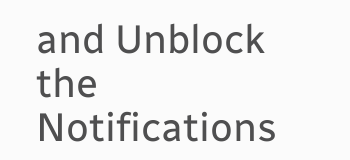and Unblock the Notifications